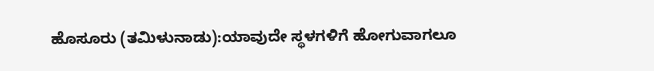ಹೊಸೂರು (ತಮಿಳುನಾಡು):ಯಾವುದೇ ಸ್ಥಳಗಳಿಗೆ ಹೋಗುವಾಗಲೂ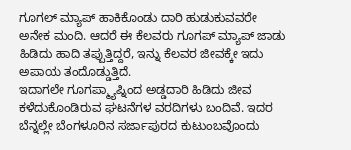ಗೂಗಲ್ ಮ್ಯಾಪ್ ಹಾಕಿಕೊಂಡು ದಾರಿ ಹುಡುಕುವವರೇ ಅನೇಕ ಮಂದಿ. ಆದರೆ ಈ ಕೆಲವರು ಗೂಗಪ್ ಮ್ಯಾಪ್ ಜಾಡು ಹಿಡಿದು ಹಾದಿ ತಪ್ಪುತ್ತಿದ್ದರೆ, ಇನ್ನು ಕೆಲವರ ಜೀವಕ್ಕೇ ಇದು ಅಪಾಯ ತಂದೊಡ್ಡುತ್ತಿದೆ.
ಇದಾಗಲೇ ಗೂಗಪ್ಮ್ಯಾಪ್ನಿಂದ ಅಡ್ಡದಾರಿ ಹಿಡಿದು ಜೀವ ಕಳೆದುಕೊಂಡಿರುವ ಘಟನೆಗಳ ವರದಿಗಳು ಬಂದಿವೆ. ಇದರ ಬೆನ್ನಲ್ಲೇ ಬೆಂಗಳೂರಿನ ಸರ್ಜಾಪುರದ ಕುಟುಂಬವೊಂದು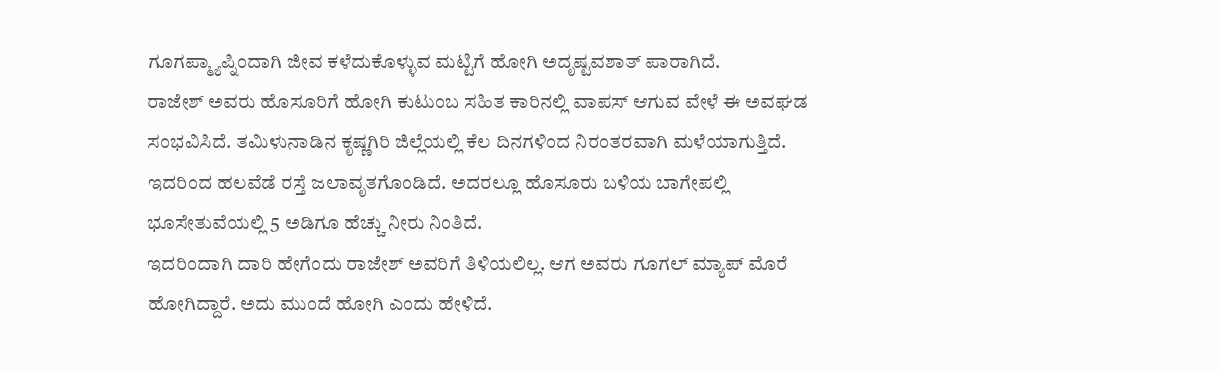ಗೂಗಪ್ಮ್ಯಾಪ್ನಿಂದಾಗಿ ಜೀವ ಕಳೆದುಕೊಳ್ಳುವ ಮಟ್ಟಿಗೆ ಹೋಗಿ ಅದೃಷ್ಟವಶಾತ್ ಪಾರಾಗಿದೆ.
ರಾಜೇಶ್ ಅವರು ಹೊಸೂರಿಗೆ ಹೋಗಿ ಕುಟುಂಬ ಸಹಿತ ಕಾರಿನಲ್ಲಿ ವಾಪಸ್ ಆಗುವ ವೇಳೆ ಈ ಅವಘಡ ಸಂಭವಿಸಿದೆ. ತಮಿಳುನಾಡಿನ ಕೃಷ್ಣಗಿರಿ ಜಿಲ್ಲೆಯಲ್ಲಿ ಕೆಲ ದಿನಗಳಿಂದ ನಿರಂತರವಾಗಿ ಮಳೆಯಾಗುತ್ತಿದೆ. ಇದರಿಂದ ಹಲವೆಡೆ ರಸ್ತೆ ಜಲಾವೃತಗೊಂಡಿದೆ. ಅದರಲ್ಲೂ ಹೊಸೂರು ಬಳಿಯ ಬಾಗೇಪಲ್ಲಿ ಭೂಸೇತುವೆಯಲ್ಲಿ 5 ಅಡಿಗೂ ಹೆಚ್ಚು ನೀರು ನಿಂತಿದೆ.
ಇದರಿಂದಾಗಿ ದಾರಿ ಹೇಗೆಂದು ರಾಜೇಶ್ ಅವರಿಗೆ ತಿಳಿಯಲಿಲ್ಲ. ಆಗ ಅವರು ಗೂಗಲ್ ಮ್ಯಾಪ್ ಮೊರೆ ಹೋಗಿದ್ದಾರೆ. ಅದು ಮುಂದೆ ಹೋಗಿ ಎಂದು ಹೇಳಿದೆ.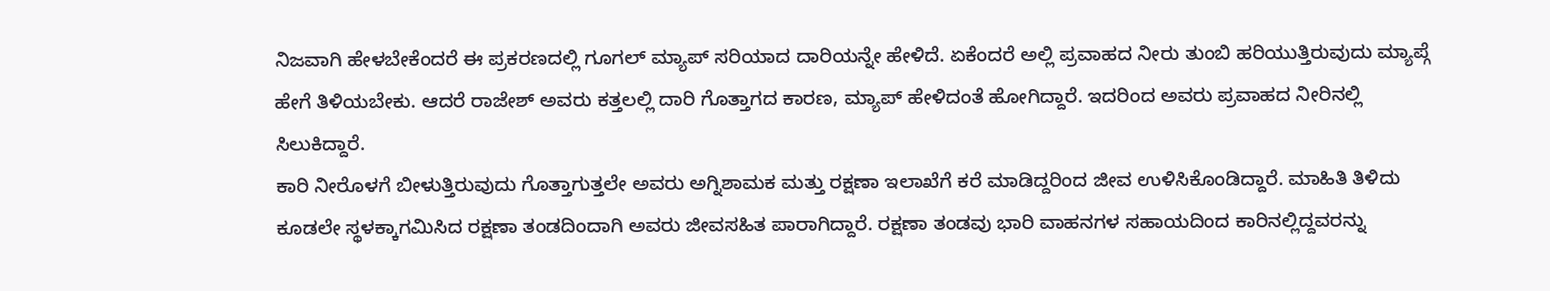ನಿಜವಾಗಿ ಹೇಳಬೇಕೆಂದರೆ ಈ ಪ್ರಕರಣದಲ್ಲಿ ಗೂಗಲ್ ಮ್ಯಾಪ್ ಸರಿಯಾದ ದಾರಿಯನ್ನೇ ಹೇಳಿದೆ. ಏಕೆಂದರೆ ಅಲ್ಲಿ ಪ್ರವಾಹದ ನೀರು ತುಂಬಿ ಹರಿಯುತ್ತಿರುವುದು ಮ್ಯಾಪ್ಗೆ ಹೇಗೆ ತಿಳಿಯಬೇಕು. ಆದರೆ ರಾಜೇಶ್ ಅವರು ಕತ್ತಲಲ್ಲಿ ದಾರಿ ಗೊತ್ತಾಗದ ಕಾರಣ, ಮ್ಯಾಪ್ ಹೇಳಿದಂತೆ ಹೋಗಿದ್ದಾರೆ. ಇದರಿಂದ ಅವರು ಪ್ರವಾಹದ ನೀರಿನಲ್ಲಿ ಸಿಲುಕಿದ್ದಾರೆ.
ಕಾರಿ ನೀರೊಳಗೆ ಬೀಳುತ್ತಿರುವುದು ಗೊತ್ತಾಗುತ್ತಲೇ ಅವರು ಅಗ್ನಿಶಾಮಕ ಮತ್ತು ರಕ್ಷಣಾ ಇಲಾಖೆಗೆ ಕರೆ ಮಾಡಿದ್ದರಿಂದ ಜೀವ ಉಳಿಸಿಕೊಂಡಿದ್ದಾರೆ. ಮಾಹಿತಿ ತಿಳಿದು ಕೂಡಲೇ ಸ್ಥಳಕ್ಕಾಗಮಿಸಿದ ರಕ್ಷಣಾ ತಂಡದಿಂದಾಗಿ ಅವರು ಜೀವಸಹಿತ ಪಾರಾಗಿದ್ದಾರೆ. ರಕ್ಷಣಾ ತಂಡವು ಭಾರಿ ವಾಹನಗಳ ಸಹಾಯದಿಂದ ಕಾರಿನಲ್ಲಿದ್ದವರನ್ನು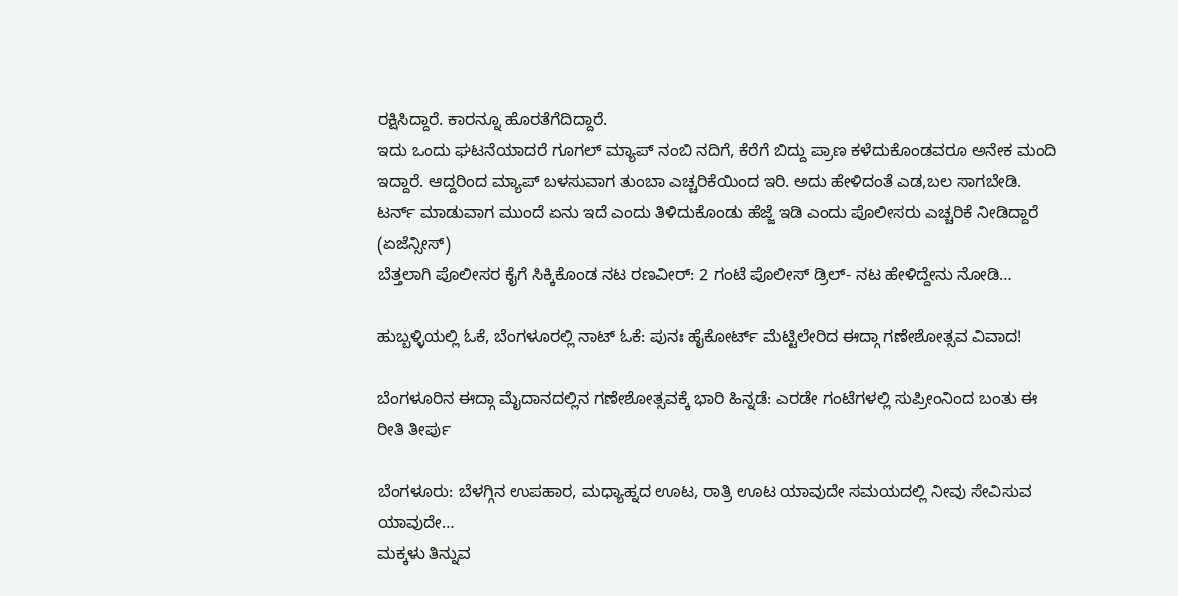ರಕ್ಷಿಸಿದ್ದಾರೆ. ಕಾರನ್ನೂ ಹೊರತೆಗೆದಿದ್ದಾರೆ.
ಇದು ಒಂದು ಘಟನೆಯಾದರೆ ಗೂಗಲ್ ಮ್ಯಾಪ್ ನಂಬಿ ನದಿಗೆ, ಕೆರೆಗೆ ಬಿದ್ದು ಪ್ರಾಣ ಕಳೆದುಕೊಂಡವರೂ ಅನೇಕ ಮಂದಿ ಇದ್ದಾರೆ. ಆದ್ದರಿಂದ ಮ್ಯಾಪ್ ಬಳಸುವಾಗ ತುಂಬಾ ಎಚ್ಚರಿಕೆಯಿಂದ ಇರಿ. ಅದು ಹೇಳಿದಂತೆ ಎಡ,ಬಲ ಸಾಗಬೇಡಿ. ಟರ್ನ್ ಮಾಡುವಾಗ ಮುಂದೆ ಏನು ಇದೆ ಎಂದು ತಿಳಿದುಕೊಂಡು ಹೆಜ್ಜೆ ಇಡಿ ಎಂದು ಪೊಲೀಸರು ಎಚ್ಚರಿಕೆ ನೀಡಿದ್ದಾರೆ (ಏಜೆನ್ಸೀಸ್)
ಬೆತ್ತಲಾಗಿ ಪೊಲೀಸರ ಕೈಗೆ ಸಿಕ್ಕಿಕೊಂಡ ನಟ ರಣವೀರ್: 2 ಗಂಟೆ ಪೊಲೀಸ್ ಡ್ರಿಲ್- ನಟ ಹೇಳಿದ್ದೇನು ನೋಡಿ…

ಹುಬ್ಬಳ್ಳಿಯಲ್ಲಿ ಓಕೆ, ಬೆಂಗಳೂರಲ್ಲಿ ನಾಟ್ ಓಕೆ: ಪುನಃ ಹೈಕೋರ್ಟ್ ಮೆಟ್ಟಿಲೇರಿದ ಈದ್ಗಾ ಗಣೇಶೋತ್ಸವ ವಿವಾದ!

ಬೆಂಗಳೂರಿನ ಈದ್ಗಾ ಮೈದಾನದಲ್ಲಿನ ಗಣೇಶೋತ್ಸವಕ್ಕೆ ಭಾರಿ ಹಿನ್ನಡೆ: ಎರಡೇ ಗಂಟೆಗಳಲ್ಲಿ ಸುಪ್ರೀಂನಿಂದ ಬಂತು ಈ ರೀತಿ ತೀರ್ಪು

ಬೆಂಗಳೂರು: ಬೆಳಗ್ಗಿನ ಉಪಹಾರ, ಮಧ್ಯಾಹ್ನದ ಊಟ, ರಾತ್ರಿ ಊಟ ಯಾವುದೇ ಸಮಯದಲ್ಲಿ ನೀವು ಸೇವಿಸುವ ಯಾವುದೇ…
ಮಕ್ಕಳು ತಿನ್ನುವ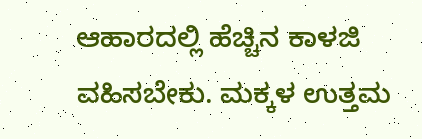ಆಹಾರದಲ್ಲಿ ಹೆಚ್ಚಿನ ಕಾಳಜಿ ವಹಿಸಬೇಕು. ಮಕ್ಕಳ ಉತ್ತಮ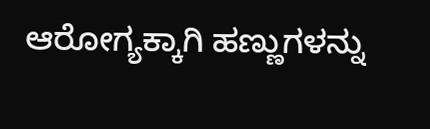ಆರೋಗ್ಯಕ್ಕಾಗಿ ಹಣ್ಣುಗಳನ್ನು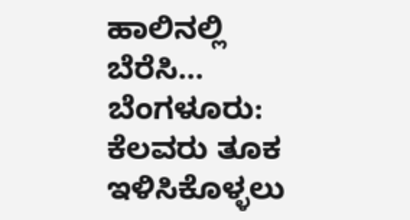ಹಾಲಿನಲ್ಲಿ ಬೆರೆಸಿ…
ಬೆಂಗಳೂರು: ಕೆಲವರು ತೂಕ ಇಳಿಸಿಕೊಳ್ಳಲು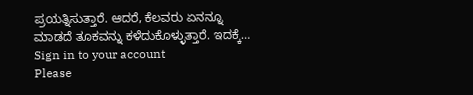ಪ್ರಯತ್ನಿಸುತ್ತಾರೆ. ಆದರೆ, ಕೆಲವರು ಏನನ್ನೂ ಮಾಡದೆ ತೂಕವನ್ನು ಕಳೆದುಕೊಳ್ಳುತ್ತಾರೆ. ಇದಕ್ಕೆ…
Sign in to your account
Please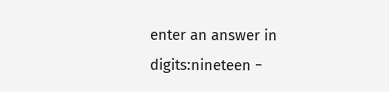enter an answer in digits:nineteen −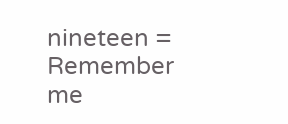nineteen =
Remember me